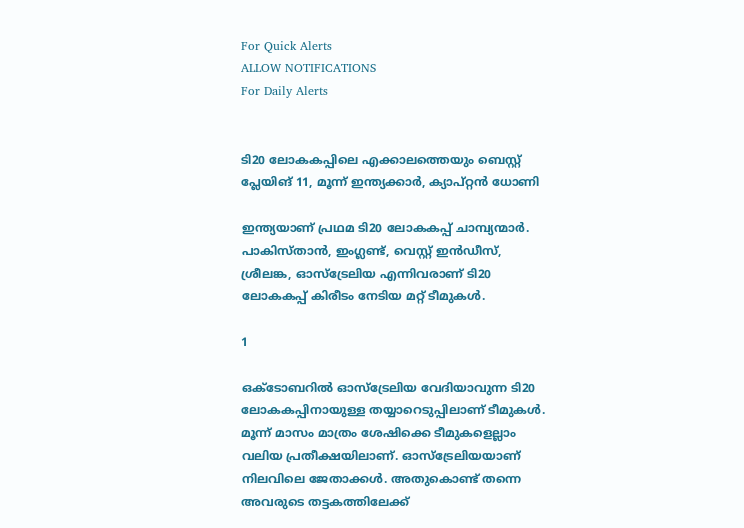For Quick Alerts
ALLOW NOTIFICATIONS
For Daily Alerts


ടി20 ലോകകപ്പിലെ എക്കാലത്തെയും ബെസ്റ്റ് പ്ലേയിങ് 11, മൂന്ന് ഇന്ത്യക്കാര്‍, ക്യാപ്റ്റന്‍ ധോണി

ഇന്ത്യയാണ് പ്രഥമ ടി20 ലോകകപ്പ് ചാമ്പ്യന്മാര്‍. പാകിസ്താന്‍, ഇംഗ്ലണ്ട്, വെസ്റ്റ് ഇന്‍ഡീസ്, ശ്രീലങ്ക, ഓസ്‌ട്രേലിയ എന്നിവരാണ് ടി20 ലോകകപ്പ് കിരീടം നേടിയ മറ്റ് ടീമുകള്‍.

1

ഒക്ടോബറില്‍ ഓസ്‌ട്രേലിയ വേദിയാവുന്ന ടി20 ലോകകപ്പിനായുള്ള തയ്യാറെടുപ്പിലാണ് ടീമുകള്‍. മൂന്ന് മാസം മാത്രം ശേഷിക്കെ ടീമുകളെല്ലാം വലിയ പ്രതീക്ഷയിലാണ്. ഓസ്‌ട്രേലിയയാണ് നിലവിലെ ജേതാക്കള്‍. അതുകൊണ്ട് തന്നെ അവരുടെ തട്ടകത്തിലേക്ക്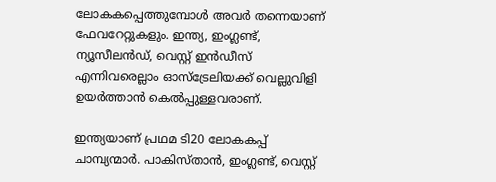ലോകകപ്പെത്തുമ്പോള്‍ അവര്‍ തന്നെയാണ് ഫേവറേറ്റുകളും. ഇന്ത്യ, ഇംഗ്ലണ്ട്, ന്യൂസീലന്‍ഡ്, വെസ്റ്റ് ഇന്‍ഡീസ് എന്നിവരെല്ലാം ഓസ്‌ട്രേലിയക്ക് വെല്ലുവിളി ഉയര്‍ത്താന്‍ കെല്‍പ്പുള്ളവരാണ്.

ഇന്ത്യയാണ് പ്രഥമ ടി20 ലോകകപ്പ് ചാമ്പ്യന്മാര്‍. പാകിസ്താന്‍, ഇംഗ്ലണ്ട്, വെസ്റ്റ്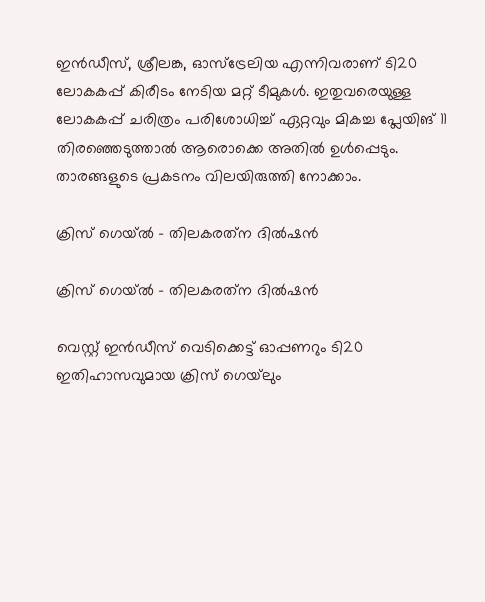ഇന്‍ഡീസ്, ശ്രീലങ്ക, ഓസ്‌ട്രേലിയ എന്നിവരാണ് ടി20 ലോകകപ്പ് കിരീടം നേടിയ മറ്റ് ടീമുകള്‍. ഇതുവരെയുള്ള ലോകകപ്പ് ചരിത്രം പരിശോധിച്ച് ഏറ്റവും മികച്ച പ്ലേയിങ് 11 തിരഞ്ഞെടുത്താല്‍ ആരൊക്കെ അതില്‍ ഉള്‍പ്പെടും. താരങ്ങളുടെ പ്രകടനം വിലയിരുത്തി നോക്കാം.

ക്രിസ് ഗെയ്ല്‍ - തിലകരത്‌ന ദില്‍ഷന്‍

ക്രിസ് ഗെയ്ല്‍ - തിലകരത്‌ന ദില്‍ഷന്‍

വെസ്റ്റ് ഇന്‍ഡീസ് വെടിക്കെട്ട് ഓപ്പണറും ടി20 ഇതിഹാസവുമായ ക്രിസ് ഗെയ്‌ലും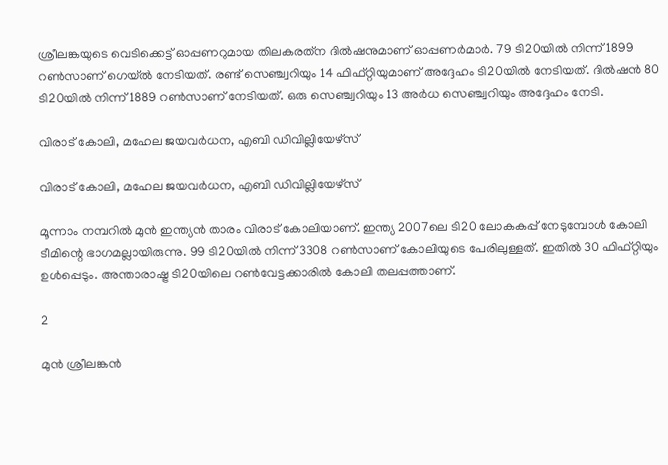ശ്രീലങ്കയുടെ വെടിക്കെട്ട് ഓപ്പണറുമായ തിലകരത്‌ന ദില്‍ഷനുമാണ് ഓപ്പണര്‍മാര്‍. 79 ടി20യില്‍ നിന്ന് 1899 റണ്‍സാണ് ഗെയ്ല്‍ നേടിയത്. രണ്ട് സെഞ്ച്വറിയും 14 ഫിഫ്റ്റിയുമാണ് അദ്ദേഹം ടി20യില്‍ നേടിയത്. ദില്‍ഷന്‍ 80 ടി20യില്‍ നിന്ന് 1889 റണ്‍സാണ് നേടിയത്. ഒരു സെഞ്ച്വറിയും 13 അര്‍ധ സെഞ്ച്വറിയും അദ്ദേഹം നേടി.

വിരാട് കോലി, മഹേല ജയവര്‍ധന, എബി ഡിവില്ലിയേഴ്‌സ്

വിരാട് കോലി, മഹേല ജയവര്‍ധന, എബി ഡിവില്ലിയേഴ്‌സ്

മൂന്നാം നമ്പറില്‍ മുന്‍ ഇന്ത്യന്‍ താരം വിരാട് കോലിയാണ്. ഇന്ത്യ 2007ലെ ടി20 ലോകകപ്പ് നേടുമ്പോള്‍ കോലി ടീമിന്റെ ഭാഗമല്ലായിരുന്നു. 99 ടി20യില്‍ നിന്ന് 3308 റണ്‍സാണ് കോലിയുടെ പേരിലുള്ളത്. ഇതില്‍ 30 ഫിഫ്റ്റിയും ഉള്‍പ്പെടും. അന്താരാഷ്ട്ര ടി20യിലെ റണ്‍വേട്ടക്കാരില്‍ കോലി തലപ്പത്താണ്.

2

മുന്‍ ശ്രീലങ്കന്‍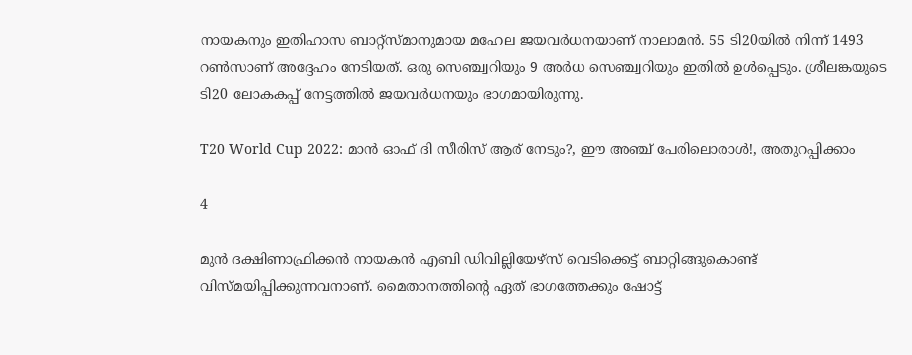നായകനും ഇതിഹാസ ബാറ്റ്‌സ്മാനുമായ മഹേല ജയവര്‍ധനയാണ് നാലാമന്‍. 55 ടി20യില്‍ നിന്ന് 1493 റണ്‍സാണ് അദ്ദേഹം നേടിയത്. ഒരു സെഞ്ച്വറിയും 9 അര്‍ധ സെഞ്ച്വറിയും ഇതില്‍ ഉള്‍പ്പെടും. ശ്രീലങ്കയുടെ ടി20 ലോകകപ്പ് നേട്ടത്തില്‍ ജയവര്‍ധനയും ഭാഗമായിരുന്നു.

T20 World Cup 2022: മാന്‍ ഓഫ് ദി സീരിസ് ആര് നേടും?, ഈ അഞ്ച് പേരിലൊരാള്‍!, അതുറപ്പിക്കാം

4

മുന്‍ ദക്ഷിണാഫ്രിക്കന്‍ നായകന്‍ എബി ഡിവില്ലിയേഴ്‌സ് വെടിക്കെട്ട് ബാറ്റിങ്ങുകൊണ്ട് വിസ്മയിപ്പിക്കുന്നവനാണ്. മൈതാനത്തിന്റെ ഏത് ഭാഗത്തേക്കും ഷോട്ട്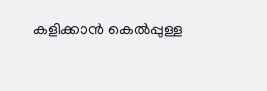കളിക്കാന്‍ കെല്‍പ്പുള്ള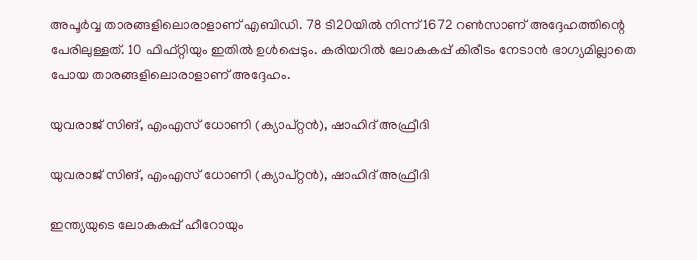അപൂര്‍വ്വ താരങ്ങളിലൊരാളാണ് എബിഡി. 78 ടി20യില്‍ നിന്ന് 1672 റണ്‍സാണ് അദ്ദേഹത്തിന്റെ പേരിലുള്ളത്. 10 ഫിഫ്റ്റിയും ഇതില്‍ ഉള്‍പ്പെടും. കരിയറില്‍ ലോകകപ്പ് കിരീടം നേടാന്‍ ഭാഗ്യമില്ലാതെ പോയ താരങ്ങളിലൊരാളാണ് അദ്ദേഹം.

യുവരാജ് സിങ്, എംഎസ് ധോണി (ക്യാപ്റ്റന്‍), ഷാഹിദ് അഫ്രീദി

യുവരാജ് സിങ്, എംഎസ് ധോണി (ക്യാപ്റ്റന്‍), ഷാഹിദ് അഫ്രീദി

ഇന്ത്യയുടെ ലോകകപ്പ് ഹീറോയും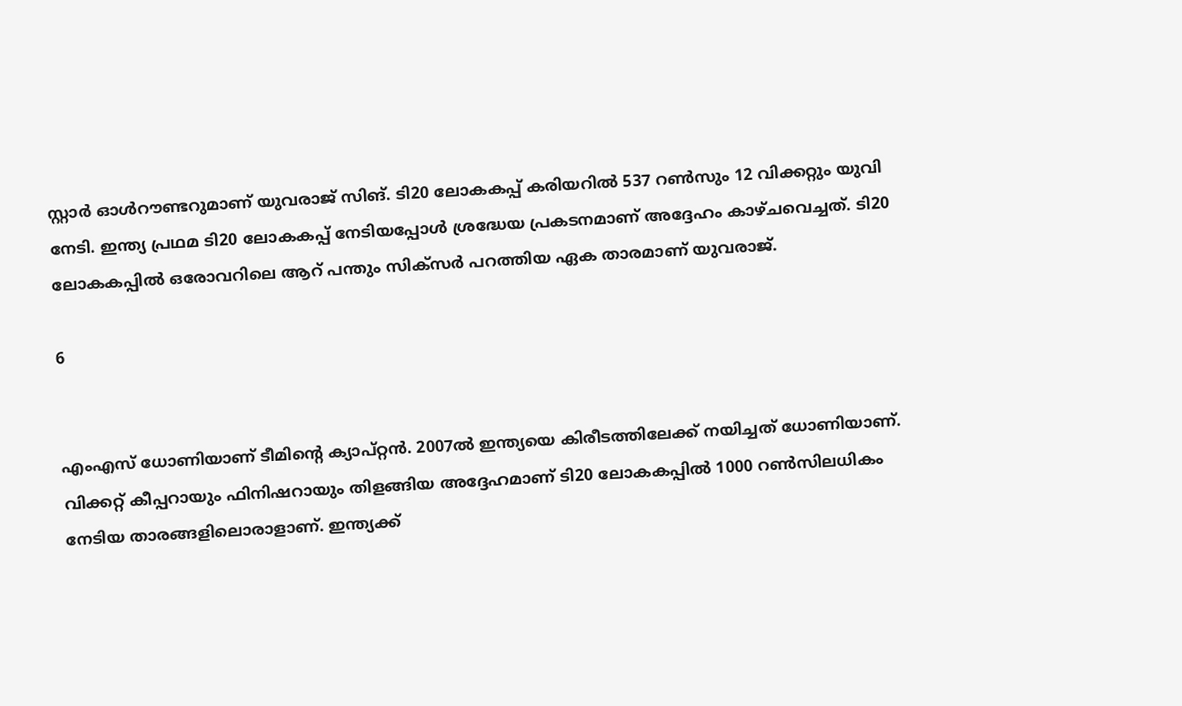സ്റ്റാര്‍ ഓള്‍റൗണ്ടറുമാണ് യുവരാജ് സിങ്. ടി20 ലോകകപ്പ് കരിയറില്‍ 537 റണ്‍സും 12 വിക്കറ്റും യുവി നേടി. ഇന്ത്യ പ്രഥമ ടി20 ലോകകപ്പ് നേടിയപ്പോള്‍ ശ്രദ്ധേയ പ്രകടനമാണ് അദ്ദേഹം കാഴ്ചവെച്ചത്. ടി20 ലോകകപ്പില്‍ ഒരോവറിലെ ആറ് പന്തും സിക്‌സര്‍ പറത്തിയ ഏക താരമാണ് യുവരാജ്.

6


എംഎസ് ധോണിയാണ് ടീമിന്റെ ക്യാപ്റ്റന്‍. 2007ല്‍ ഇന്ത്യയെ കിരീടത്തിലേക്ക് നയിച്ചത് ധോണിയാണ്. വിക്കറ്റ് കീപ്പറായും ഫിനിഷറായും തിളങ്ങിയ അദ്ദേഹമാണ് ടി20 ലോകകപ്പില്‍ 1000 റണ്‍സിലധികം നേടിയ താരങ്ങളിലൊരാളാണ്. ഇന്ത്യക്ക്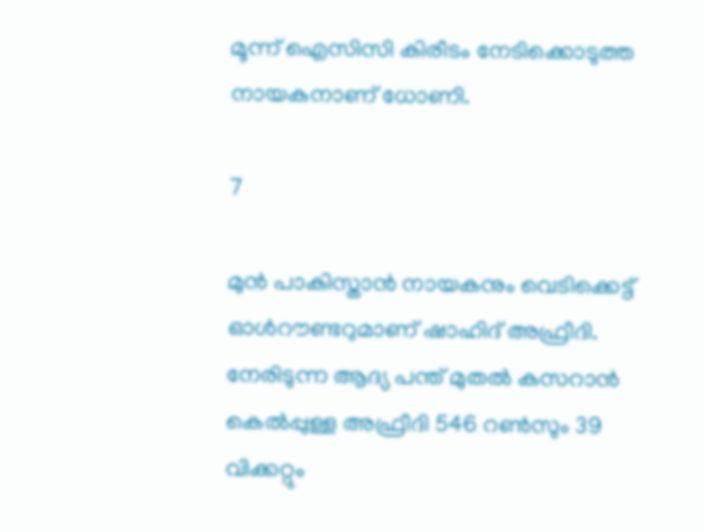മൂന്ന് ഐസിസി കിരീടം നേടിക്കൊടുത്ത നായകനാണ് ധോണി.

7

മുന്‍ പാകിസ്താന്‍ നായകനും വെടിക്കെട്ട് ഓള്‍റൗണ്ടറുമാണ് ഷാഹിദ് അഫ്രീദി. നേരിടുന്ന ആദ്യ പന്ത് മുതല്‍ കസറാന്‍ കെല്‍പ്പുള്ള അഫ്രീദി 546 റണ്‍സും 39 വിക്കറ്റും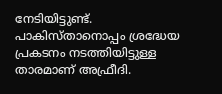നേടിയിട്ടുണ്ട്. പാകിസ്താനൊപ്പം ശ്രദ്ധേയ പ്രകടനം നടത്തിയിട്ടുള്ള താരമാണ് അഫ്രീദി.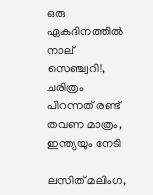ഒരു ഏകദിനത്തില്‍ നാല് സെഞ്ച്വറി!, ചരിത്രം പിറന്നത് രണ്ട് തവണ മാത്രം, ഇന്ത്യയും നേടി

ലസിത് മലിംഗ,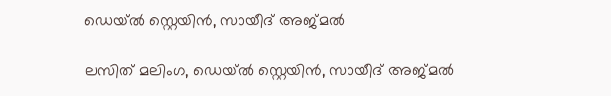ഡെയ്ല്‍ സ്റ്റെയിന്‍, സായീദ് അജ്മല്‍

ലസിത് മലിംഗ, ഡെയ്ല്‍ സ്റ്റെയിന്‍, സായീദ് അജ്മല്‍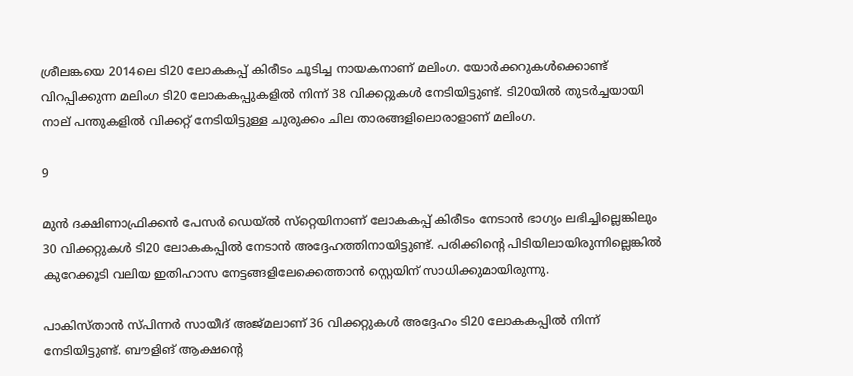ശ്രീലങ്കയെ 2014ലെ ടി20 ലോകകപ്പ് കിരീടം ചൂടിച്ച നായകനാണ് മലിംഗ. യോര്‍ക്കറുകള്‍ക്കൊണ്ട് വിറപ്പിക്കുന്ന മലിംഗ ടി20 ലോകകപ്പുകളില്‍ നിന്ന് 38 വിക്കറ്റുകള്‍ നേടിയിട്ടുണ്ട്. ടി20യില്‍ തുടര്‍ച്ചയായി നാല് പന്തുകളില്‍ വിക്കറ്റ് നേടിയിട്ടുള്ള ചുരുക്കം ചില താരങ്ങളിലൊരാളാണ് മലിംഗ.

9

മുന്‍ ദക്ഷിണാഫ്രിക്കന്‍ പേസര്‍ ഡെയ്ല്‍ സ്‌റ്റെയിനാണ് ലോകകപ്പ് കിരീടം നേടാന്‍ ഭാഗ്യം ലഭിച്ചില്ലെങ്കിലും 30 വിക്കറ്റുകള്‍ ടി20 ലോകകപ്പില്‍ നേടാന്‍ അദ്ദേഹത്തിനായിട്ടുണ്ട്. പരിക്കിന്റെ പിടിയിലായിരുന്നില്ലെങ്കില്‍ കുറേക്കൂടി വലിയ ഇതിഹാസ നേട്ടങ്ങളിലേക്കെത്താന്‍ സ്റ്റെയിന് സാധിക്കുമായിരുന്നു.

പാകിസ്താന്‍ സ്പിന്നര്‍ സായീദ് അജ്മലാണ് 36 വിക്കറ്റുകള്‍ അദ്ദേഹം ടി20 ലോകകപ്പില്‍ നിന്ന് നേടിയിട്ടുണ്ട്. ബൗളിങ് ആക്ഷന്റെ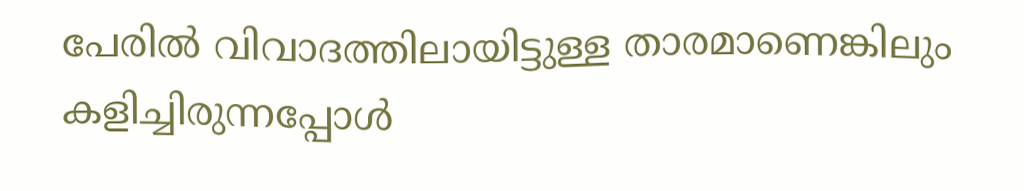പേരില്‍ വിവാദത്തിലായിട്ടുള്ള താരമാണെങ്കിലും കളിച്ചിരുന്നപ്പോള്‍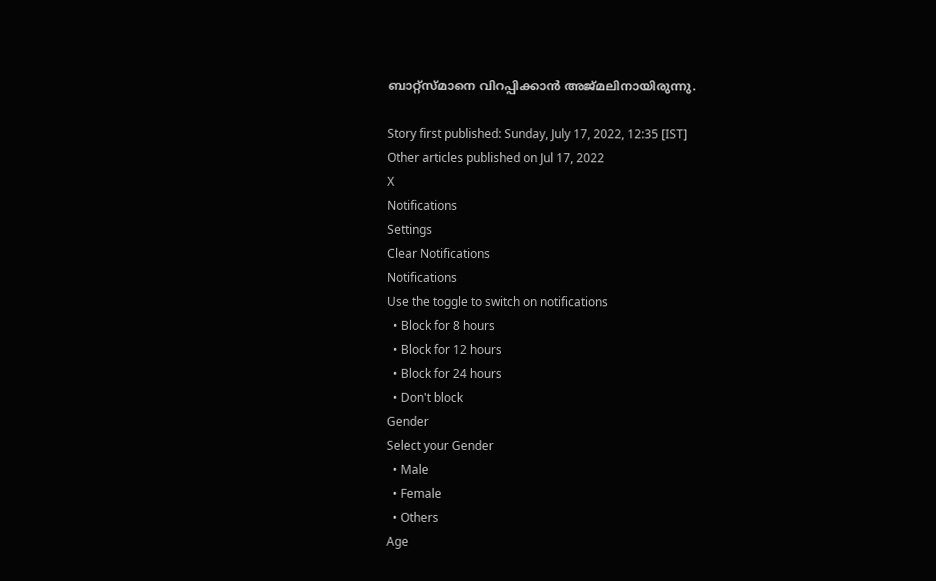ബാറ്റ്‌സ്മാനെ വിറപ്പിക്കാന്‍ അജ്മലിനായിരുന്നു.

Story first published: Sunday, July 17, 2022, 12:35 [IST]
Other articles published on Jul 17, 2022
X
Notifications
Settings
Clear Notifications
Notifications
Use the toggle to switch on notifications
  • Block for 8 hours
  • Block for 12 hours
  • Block for 24 hours
  • Don't block
Gender
Select your Gender
  • Male
  • Female
  • Others
Age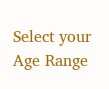Select your Age Range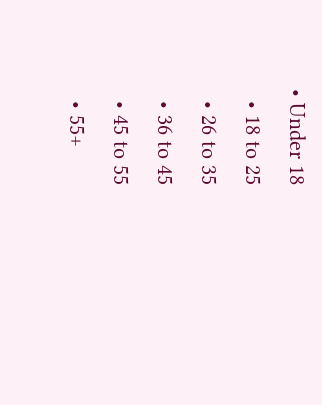• Under 18
  • 18 to 25
  • 26 to 35
  • 36 to 45
  • 45 to 55
  • 55+